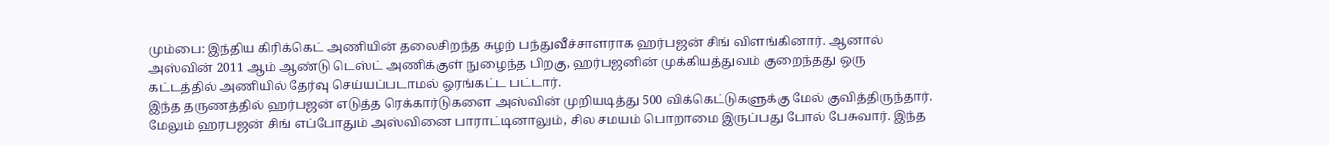மும்பை: இந்திய கிரிக்கெட் அணியின் தலைசிறந்த சுழற் பந்துவீச்சாளராக ஹர்பஜன் சிங் விளங்கினார். ஆனால் அஸ்வின் 2011 ஆம் ஆண்டு டெஸ்ட் அணிக்குள் நுழைந்த பிறகு, ஹர்பஜனின் முக்கியத்துவம் குறைந்தது ஒரு கட்டத்தில் அணியில் தேர்வு செய்யப்படாமல் ஓரங்கட்ட பட்டார்.
இந்த தருணத்தில் ஹர்பஜன் எடுத்த ரெக்கார்டுகளை அஸ்வின் முறியடித்து 500 விக்கெட்டுகளுக்கு மேல் குவித்திருந்தார். மேலும் ஹரபஜன் சிங் எப்போதும் அஸ்வினை பாராட்டினாலும், சில சமயம் பொறாமை இருப்பது போல் பேசுவார். இந்த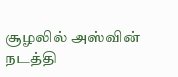சூழலில் அஸ்வின் நடத்தி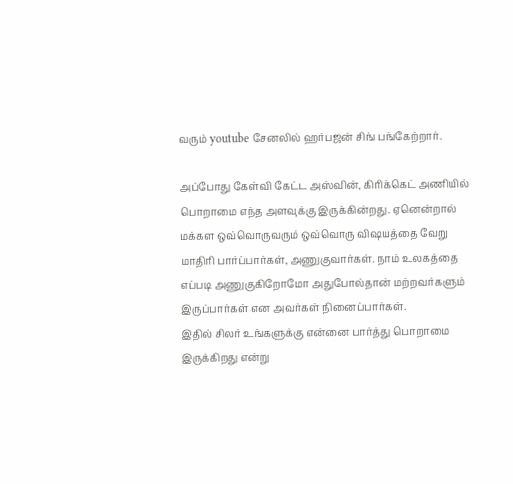வரும் youtube சேனலில் ஹர்பஜன் சிங் பங்கேற்றார்.

அப்போது கேள்வி கேட்ட அஸ்வின், கிரிக்கெட் அணியில் பொறாமை எந்த அளவுக்கு இருக்கின்றது. ஏனென்றால் மக்கள ஒவ்வொருவரும் ஒவ்வொரு விஷயத்தை வேறு மாதிரி பார்ப்பார்கள், அணுகுவார்கள். நாம் உலகத்தை எப்படி அணுகுகிறோமோ அதுபோல்தான் மற்றவர்களும் இருப்பார்கள் என அவர்கள் நினைப்பார்கள்.
இதில் சிலர் உங்களுக்கு என்னை பார்த்து பொறாமை இருக்கிறது என்று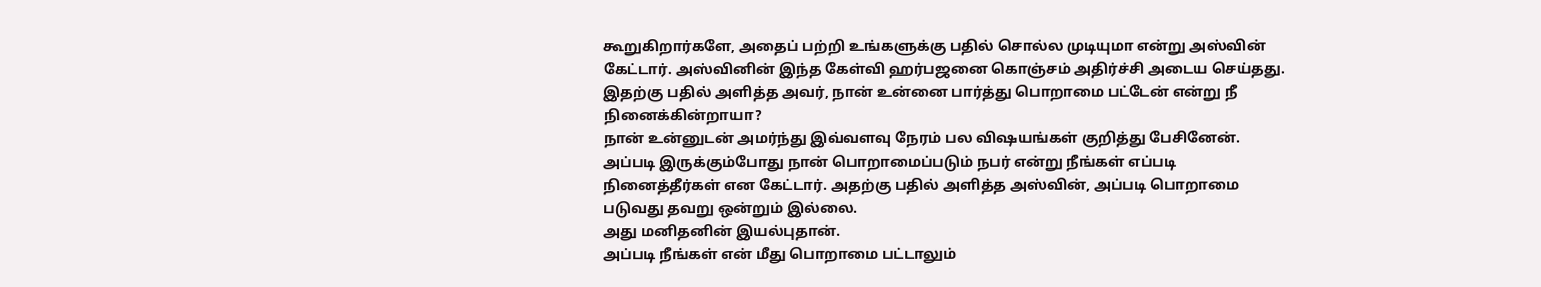கூறுகிறார்களே, அதைப் பற்றி உங்களுக்கு பதில் சொல்ல முடியுமா என்று அஸ்வின் கேட்டார். அஸ்வினின் இந்த கேள்வி ஹர்பஜனை கொஞ்சம் அதிர்ச்சி அடைய செய்தது. இதற்கு பதில் அளித்த அவர், நான் உன்னை பார்த்து பொறாமை பட்டேன் என்று நீ நினைக்கின்றாயா?
நான் உன்னுடன் அமர்ந்து இவ்வளவு நேரம் பல விஷயங்கள் குறித்து பேசினேன். அப்படி இருக்கும்போது நான் பொறாமைப்படும் நபர் என்று நீங்கள் எப்படி நினைத்தீர்கள் என கேட்டார். அதற்கு பதில் அளித்த அஸ்வின், அப்படி பொறாமை படுவது தவறு ஒன்றும் இல்லை.
அது மனிதனின் இயல்புதான்.
அப்படி நீங்கள் என் மீது பொறாமை பட்டாலும்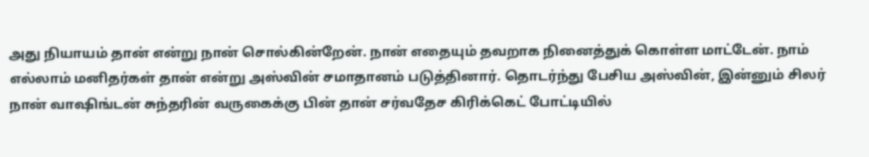அது நியாயம் தான் என்று நான் சொல்கின்றேன். நான் எதையும் தவறாக நினைத்துக் கொள்ள மாட்டேன். நாம் எல்லாம் மனிதர்கள் தான் என்று அஸ்வின் சமாதானம் படுத்தினார். தொடர்ந்து பேசிய அஸ்வின், இன்னும் சிலர் நான் வாஷிங்டன் சுந்தரின் வருகைக்கு பின் தான் சர்வதேச கிரிக்கெட் போட்டியில்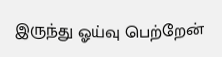இருந்து ஓய்வு பெற்றேன்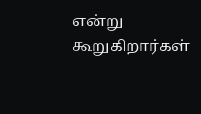என்று கூறுகிறார்கள்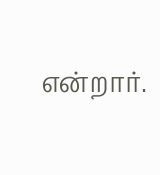என்றார்.